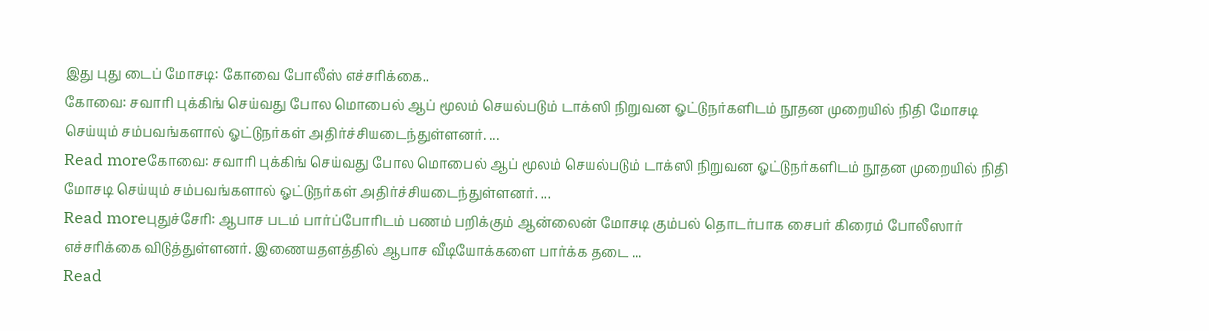இது புது டைப் மோசடி: கோவை போலீஸ் எச்சரிக்கை..
கோவை: சவாரி புக்கிங் செய்வது போல மொபைல் ஆப் மூலம் செயல்படும் டாக்ஸி நிறுவன ஓட்டுநர்களிடம் நூதன முறையில் நிதி மோசடி செய்யும் சம்பவங்களால் ஓட்டுநர்கள் அதிர்ச்சியடைந்துள்ளனர். ...
Read moreகோவை: சவாரி புக்கிங் செய்வது போல மொபைல் ஆப் மூலம் செயல்படும் டாக்ஸி நிறுவன ஓட்டுநர்களிடம் நூதன முறையில் நிதி மோசடி செய்யும் சம்பவங்களால் ஓட்டுநர்கள் அதிர்ச்சியடைந்துள்ளனர். ...
Read moreபுதுச்சேரி: ஆபாச படம் பார்ப்போரிடம் பணம் பறிக்கும் ஆன்லைன் மோசடி கும்பல் தொடர்பாக சைபர் கிரைம் போலீஸார் எச்சரிக்கை விடுத்துள்ளனர். இணையதளத்தில் ஆபாச வீடியோக்களை பார்க்க தடை ...
Read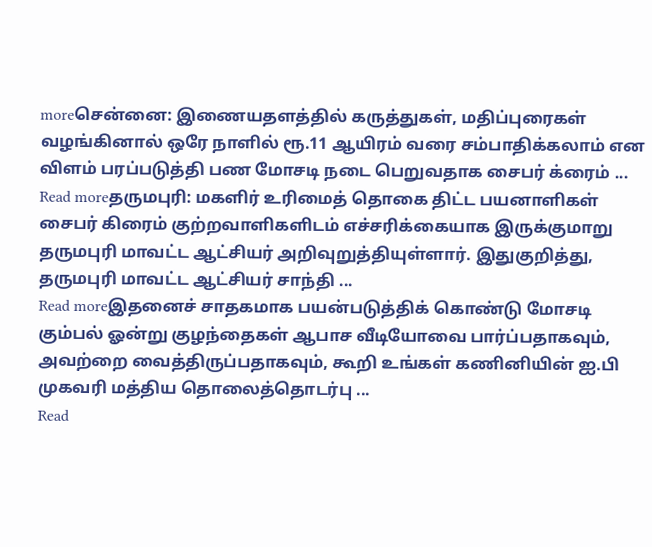moreசென்னை: இணையதளத்தில் கருத்துகள், மதிப்புரைகள் வழங்கினால் ஒரே நாளில் ரூ.11 ஆயிரம் வரை சம்பாதிக்கலாம் என விளம் பரப்படுத்தி பண மோசடி நடை பெறுவதாக சைபர் க்ரைம் ...
Read moreதருமபுரி: மகளிர் உரிமைத் தொகை திட்ட பயனாளிகள் சைபர் கிரைம் குற்றவாளிகளிடம் எச்சரிக்கையாக இருக்குமாறு தருமபுரி மாவட்ட ஆட்சியர் அறிவுறுத்தியுள்ளார். இதுகுறித்து, தருமபுரி மாவட்ட ஆட்சியர் சாந்தி ...
Read moreஇதனைச் சாதகமாக பயன்படுத்திக் கொண்டு மோசடி கும்பல் ஓன்று குழந்தைகள் ஆபாச வீடியோவை பார்ப்பதாகவும், அவற்றை வைத்திருப்பதாகவும், கூறி உங்கள் கணினியின் ஐ.பி முகவரி மத்திய தொலைத்தொடர்பு ...
Read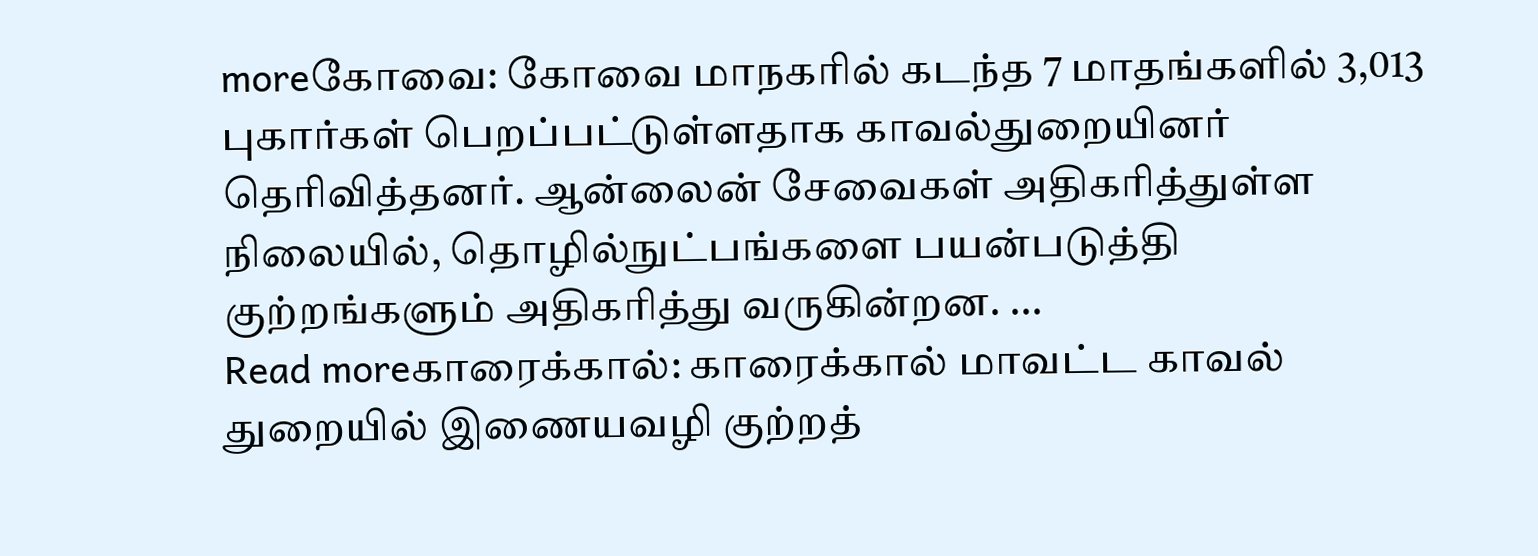moreகோவை: கோவை மாநகரில் கடந்த 7 மாதங்களில் 3,013 புகார்கள் பெறப்பட்டுள்ளதாக காவல்துறையினர் தெரிவித்தனர். ஆன்லைன் சேவைகள் அதிகரித்துள்ள நிலையில், தொழில்நுட்பங்களை பயன்படுத்தி குற்றங்களும் அதிகரித்து வருகின்றன. ...
Read moreகாரைக்கால்: காரைக்கால் மாவட்ட காவல் துறையில் இணையவழி குற்றத்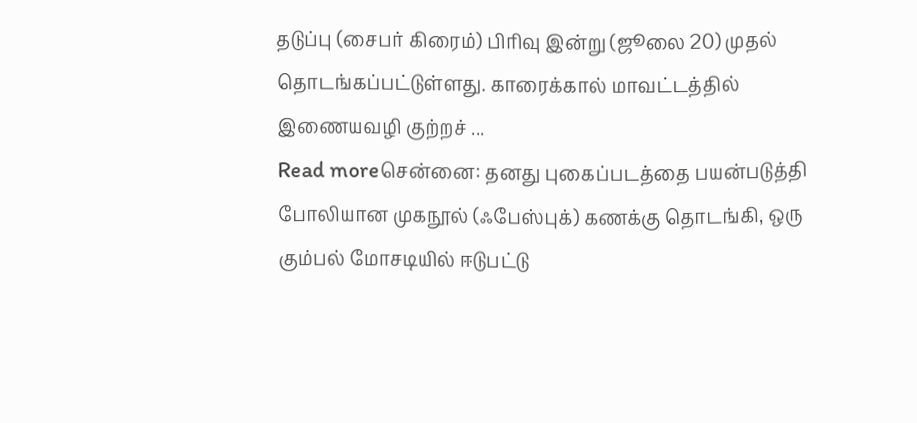தடுப்பு (சைபர் கிரைம்) பிரிவு இன்று (ஜூலை 20) முதல் தொடங்கப்பட்டுள்ளது. காரைக்கால் மாவட்டத்தில் இணையவழி குற்றச் ...
Read moreசென்னை: தனது புகைப்படத்தை பயன்படுத்தி போலியான முகநூல் (ஃபேஸ்புக்) கணக்கு தொடங்கி, ஒரு கும்பல் மோசடியில் ஈடுபட்டு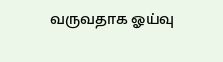வருவதாக ஓய்வு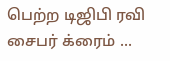பெற்ற டிஜிபி ரவி சைபர் க்ரைம் ...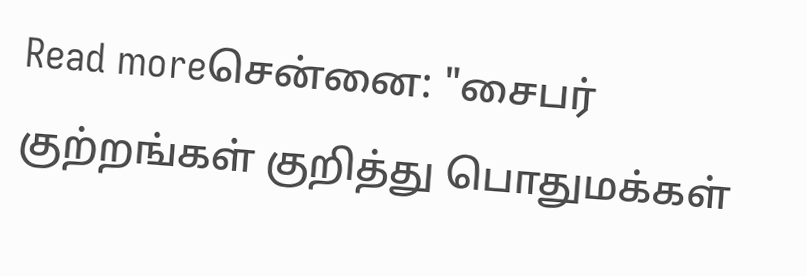Read moreசென்னை: "சைபர் குற்றங்கள் குறித்து பொதுமக்கள்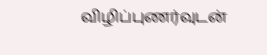விழிப்புணர்வுடன்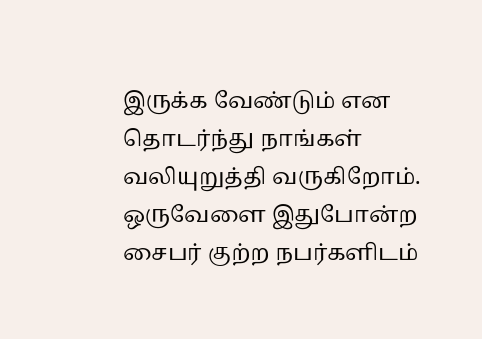இருக்க வேண்டும் என தொடர்ந்து நாங்கள் வலியுறுத்தி வருகிறோம். ஒருவேளை இதுபோன்ற சைபர் குற்ற நபர்களிடம்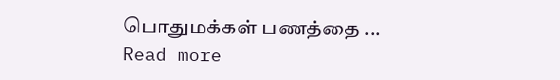பொதுமக்கள் பணத்தை ...
Read more